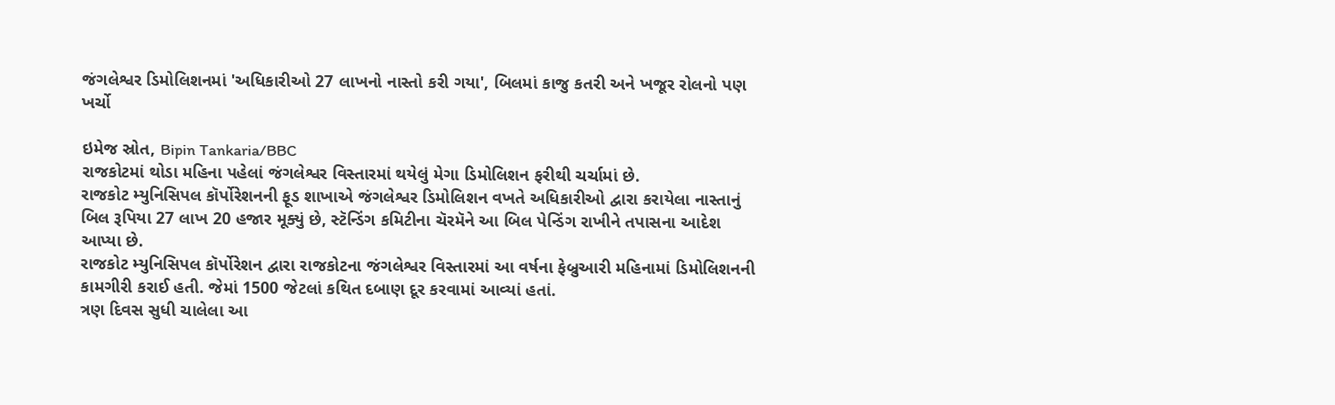જંગલેશ્વર ડિમોલિશનમાં 'અધિકારીઓ 27 લાખનો નાસ્તો કરી ગયા', બિલમાં કાજુ કતરી અને ખજૂર રોલનો પણ ખર્ચો

ઇમેજ સ્રોત, Bipin Tankaria/BBC
રાજકોટમાં થોડા મહિના પહેલાં જંગલેશ્વર વિસ્તારમાં થયેલું મેગા ડિમોલિશન ફરીથી ચર્ચામાં છે.
રાજકોટ મ્યુનિસિપલ કૉર્પોરેશનની ફૂડ શાખાએ જંગલેશ્વર ડિમોલિશન વખતે અધિકારીઓ દ્વારા કરાયેલા નાસ્તાનું બિલ રૂપિયા 27 લાખ 20 હજાર મૂક્યું છે, સ્ટૅન્ડિંગ કમિટીના ચૅરમૅને આ બિલ પેન્ડિંગ રાખીને તપાસના આદેશ આપ્યા છે.
રાજકોટ મ્યુનિસિપલ કૉર્પોરેશન દ્વારા રાજકોટના જંગલેશ્વર વિસ્તારમાં આ વર્ષના ફેબ્રુઆરી મહિનામાં ડિમોલિશનની કામગીરી કરાઈ હતી. જેમાં 1500 જેટલાં કથિત દબાણ દૂર કરવામાં આવ્યાં હતાં.
ત્રણ દિવસ સુધી ચાલેલા આ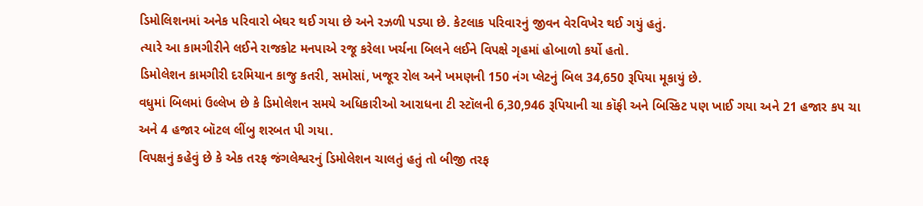ડિમોલિશનમાં અનેક પરિવારો બેઘર થઈ ગયા છે અને રઝળી પડ્યા છે. કેટલાક પરિવારનું જીવન વેરવિખેર થઈ ગયું હતું.
ત્યારે આ કામગીરીને લઈને રાજકોટ મનપાએ રજૂ કરેલા ખર્ચના બિલને લઈને વિપક્ષે ગૃહમાં હોબાળો કર્યો હતો.
ડિમોલેશન કામગીરી દરમિયાન કાજુ કતરી, સમોસાં, ખજૂર રોલ અને ખમણની 150 નંગ પ્લેટનું બિલ 34,650 રૂપિયા મૂકાયું છે.
વધુમાં બિલમાં ઉલ્લેખ છે કે ડિમોલેશન સમયે અધિકારીઓ આરાધના ટી સ્ટૉલની 6,30,946 રૂપિયાની ચા કૉફી અને બિસ્કિટ પણ ખાઈ ગયા અને 21 હજાર કપ ચા અને 4 હજાર બૉટલ લીંબુ શરબત પી ગયા.
વિપક્ષનું કહેવું છે કે એક તરફ જંગલેશ્વરનું ડિમોલેશન ચાલતું હતું તો બીજી તરફ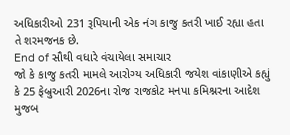અધિકારીઓ 231 રૂપિયાની એક નંગ કાજુ કતરી ખાઈ રહ્યા હતા તે શરમજનક છે.
End of સૌથી વધારે વંચાયેલા સમાચાર
જો કે કાજુ કતરી મામલે આરોગ્ય અધિકારી જયેશ વાંકાણીએ કહ્યું કે 25 ફેબ્રુઆરી 2026ના રોજ રાજકોટ મનપા કમિશ્નરના આદેશ મુજબ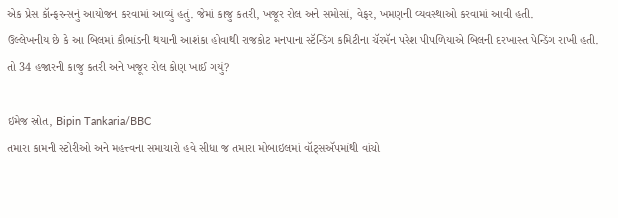એક પ્રેસ કૉન્ફરન્સનું આયોજન કરવામાં આવ્યું હતું. જેમાં કાજુ કતરી, ખજૂર રોલ અને સમોસાં, વેફર, ખમણની વ્યવસ્થાઓ કરવામાં આવી હતી.
ઉલ્લેખનીય છે કે આ બિલમાં કૌભાંડની થયાની આશંકા હોવાથી રાજકોટ મનપાના સ્ટૅન્ડિંગ કમિટીના ચૅરમૅન પરેશ પીપળિયાએ બિલની દરખાસ્ત પેન્ડિંગ રાખી હતી.
તો 34 હજારની કાજુ કતરી અને ખજૂર રોલ કોણ ખાઈ ગયું?

ઇમેજ સ્રોત, Bipin Tankaria/BBC
તમારા કામની સ્ટોરીઓ અને મહત્ત્વના સમાચારો હવે સીધા જ તમારા મોબાઇલમાં વૉટ્સઍપમાંથી વાંચો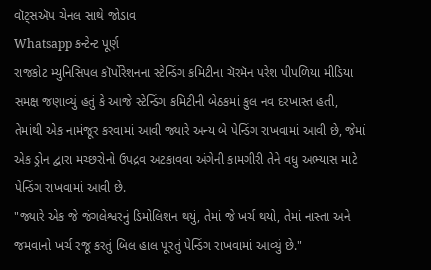વૉટ્સઍપ ચેનલ સાથે જોડાવ
Whatsapp કન્ટેન્ટ પૂર્ણ
રાજકોટ મ્યુનિસિપલ કૉર્પોરેશનના સ્ટેન્ડિંગ કમિટીના ચૅરમૅન પરેશ પીપળિયા મીડિયા સમક્ષ જણાવ્યું હતું કે આજે સ્ટેન્ડિંગ કમિટીની બેઠકમાં કુલ નવ દરખાસ્ત હતી, તેમાંથી એક નામંજૂર કરવામાં આવી જ્યારે અન્ય બે પેન્ડિંગ રાખવામાં આવી છે, જેમાં એક ડ્રોન દ્વારા મચ્છરોનો ઉપદ્રવ અટકાવવા અંગેની કામગીરી તેને વધુ અભ્યાસ માટે પેન્ડિંગ રાખવામાં આવી છે.
"જ્યારે એક જે જંગલેશ્વરનું ડિમોલિશન થયું, તેમાં જે ખર્ચ થયો, તેમાં નાસ્તા અને જમવાનો ખર્ચ રજૂ કરતું બિલ હાલ પૂરતું પેન્ડિંગ રાખવામાં આવ્યું છે."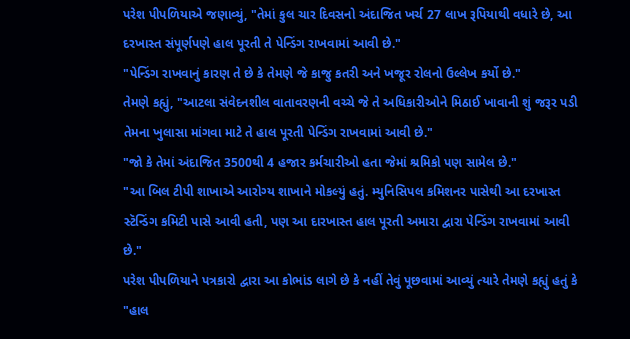પરેશ પીપળિયાએ જણાવ્યું, "તેમાં કુલ ચાર દિવસનો અંદાજિત ખર્ચ 27 લાખ રૂપિયાથી વધારે છે, આ દરખાસ્ત સંપૂર્ણપણે હાલ પૂરતી તે પેન્ડિંગ રાખવામાં આવી છે."
"પેન્ડિંગ રાખવાનું કારણ તે છે કે તેમણે જે કાજુ કતરી અને ખજૂર રોલનો ઉલ્લેખ કર્યો છે."
તેમણે કહ્યું, "આટલા સંવેદનશીલ વાતાવરણની વચ્ચે જે તે અધિકારીઓને મિઠાઈ ખાવાની શું જરૂર પડી તેમના ખુલાસા માંગવા માટે તે હાલ પૂરતી પેન્ડિંગ રાખવામાં આવી છે."
"જો કે તેમાં અંદાજિત 3500થી 4 હજાર કર્મચારીઓ હતા જેમાં શ્રમિકો પણ સામેલ છે."
"આ બિલ ટીપી શાખાએ આરોગ્ય શાખાને મોકલ્યું હતું. મ્યુનિસિપલ કમિશનર પાસેથી આ દરખાસ્ત સ્ટૅન્ડિંગ કમિટી પાસે આવી હતી, પણ આ દારખાસ્ત હાલ પૂરતી અમારા દ્વારા પેન્ડિંગ રાખવામાં આવી છે."
પરેશ પીપળિયાને પત્રકારો દ્વારા આ કોભાંડ લાગે છે કે નહીં તેવું પૂછવામાં આવ્યું ત્યારે તેમણે કહ્યું હતું કે "હાલ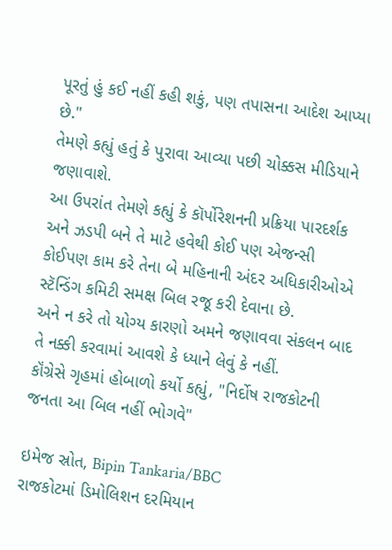પૂરતું હું કઈ નહીં કહી શકું, પણ તપાસના આદેશ આપ્યા છે."
તેમણે કહ્યું હતું કે પુરાવા આવ્યા પછી ચોક્કસ મીડિયાને જણાવાશે.
આ ઉપરાંત તેમણે કહ્યું કે કૉર્પોરેશનની પ્રક્રિયા પારદર્શક અને ઝડપી બને તે માટે હવેથી કોઈ પણ એજન્સી કોઈપણ કામ કરે તેના બે મહિનાની અંદર અધિકારીઓએ સ્ટૅન્ડિંગ કમિટી સમક્ષ બિલ રજૂ કરી દેવાના છે.
અને ન કરે તો યોગ્ય કારણો અમને જણાવવા સંકલન બાદ તે નક્કી કરવામાં આવશે કે ધ્યાને લેવું કે નહીં.
કૉંગ્રેસે ગૃહમાં હોબાળો કર્યો કહ્યું, "નિર્દોષ રાજકોટની જનતા આ બિલ નહીં ભોગવે"

ઇમેજ સ્રોત, Bipin Tankaria/BBC
રાજકોટમાં ડિમોલિશન દરમિયાન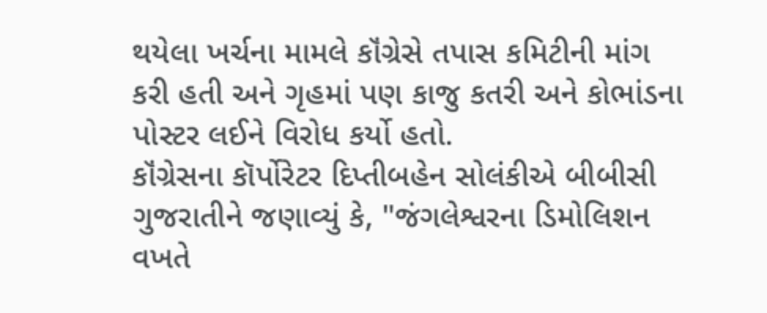થયેલા ખર્ચના મામલે કૉંગ્રેસે તપાસ કમિટીની માંગ કરી હતી અને ગૃહમાં પણ કાજુ કતરી અને કોભાંડના પોસ્ટર લઈને વિરોધ કર્યો હતો.
કૉંગ્રેસના કૉર્પોરેટર દિપ્તીબહેન સોલંકીએ બીબીસી ગુજરાતીને જણાવ્યું કે, "જંગલેશ્વરના ડિમોલિશન વખતે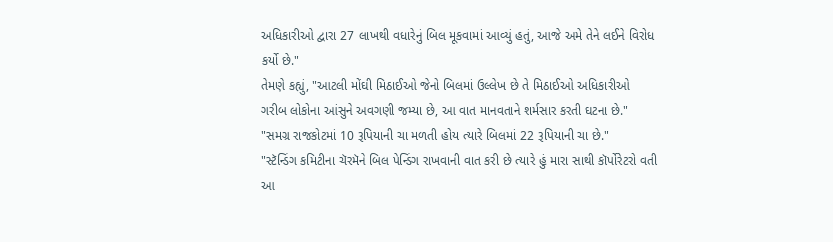અધિકારીઓ દ્વારા 27 લાખથી વધારેનું બિલ મૂકવામાં આવ્યું હતું, આજે અમે તેને લઈને વિરોધ કર્યો છે."
તેમણે કહ્યું, "આટલી મોંઘી મિઠાઈઓ જેનો બિલમાં ઉલ્લેખ છે તે મિઠાઈઓ અધિકારીઓ ગરીબ લોકોના આંસુને અવગણી જમ્યા છે, આ વાત માનવતાને શર્મસાર કરતી ઘટના છે."
"સમગ્ર રાજકોટમાં 10 રૂપિયાની ચા મળતી હોય ત્યારે બિલમાં 22 રૂપિયાની ચા છે."
"સ્ટૅન્ડિંગ કમિટીના ચૅરમૅને બિલ પેન્ડિંગ રાખવાની વાત કરી છે ત્યારે હું મારા સાથી કૉર્પોરેટરો વતી આ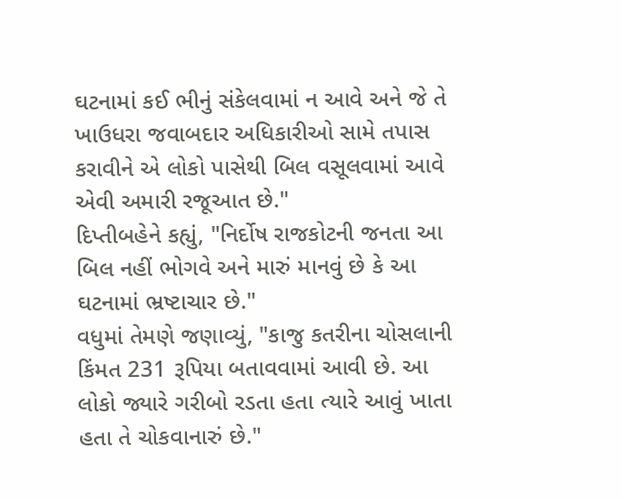ઘટનામાં કઈ ભીનું સંકેલવામાં ન આવે અને જે તે ખાઉધરા જવાબદાર અધિકારીઓ સામે તપાસ કરાવીને એ લોકો પાસેથી બિલ વસૂલવામાં આવે એવી અમારી રજૂઆત છે."
દિપ્તીબહેને કહ્યું, "નિર્દોષ રાજકોટની જનતા આ બિલ નહીં ભોગવે અને મારું માનવું છે કે આ ઘટનામાં ભ્રષ્ટાચાર છે."
વધુમાં તેમણે જણાવ્યું, "કાજુ કતરીના ચોસલાની કિંમત 231 રૂપિયા બતાવવામાં આવી છે. આ લોકો જ્યારે ગરીબો રડતા હતા ત્યારે આવું ખાતા હતા તે ચોકવાનારું છે."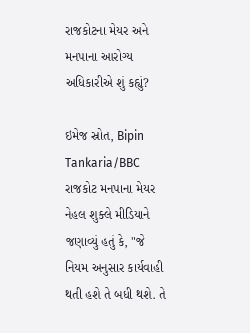રાજકોટના મેયર અને મનપાના આરોગ્ય અધિકારીએ શું કહ્યું?

ઇમેજ સ્રોત, Bipin Tankaria/BBC
રાજકોટ મનપાના મેયર નેહલ શુક્લે મીડિયાને જણાવ્યું હતું કે, "જે નિયમ અનુસાર કાર્યવાહી થતી હશે તે બધી થશે. તે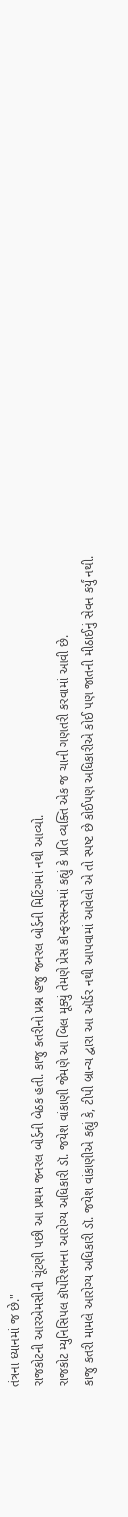તંત્રના ધ્યાનમાં જ છે."
રાજકોટની આરએમસીની ચૂંટણી પછી આ પ્રથમ જનરલ બોર્ડની બેઠક હતી. કાજુ કતરીનો પ્રશ્ન હજુ જનરલ બોર્ડની મિટિંગમાં નથી આવ્યો.
રાજકોટ મ્યુનિસિપલ કૉર્પોરેશનના આરોગ્ય અધિકારી ડૉ. જયેશ વાંકાણી જેમણે આ બિલ મૂક્યું તેમણે પ્રેસ કૉન્ફરસન્સમાં કહ્યું કે પ્રતિ વ્યક્તિ એક જ ચાની ગણતરી કરવામાં આવી છે.
કાજુ કતરી મામલે આરોગ્ય અધિકારી ડૉ. જયેશ વાંકાણીએ કહ્યું કે, ટીપી બ્રાન્ચ દ્વારા આ ઑર્ડર નથી આપવામાં આવેલો એ તો સ્પષ્ટ છે કોઈપણ અધિકારીએ કોઈ પણ જાતની મીઠાઈનું સેવન કર્યું નથી.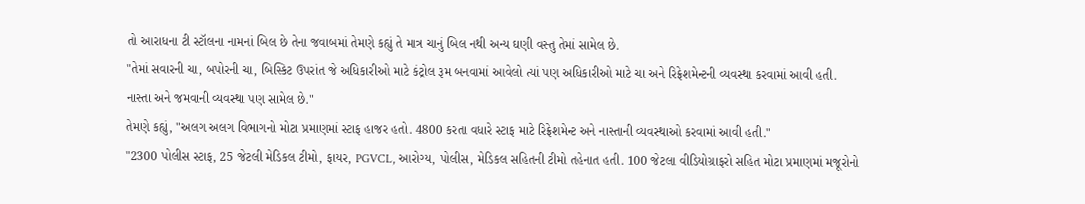તો આરાધના ટી સ્ટૉલના નામનાં બિલ છે તેના જવાબમાં તેમણે કહ્યું તે માત્ર ચાનું બિલ નથી અન્ય ઘણી વસ્તુ તેમાં સામેલ છે.
"તેમાં સવારની ચા, બપોરની ચા, બિસ્કિટ ઉપરાંત જે અધિકારીઓ માટે કંટ્રોલ રૂમ બનવામાં આવેલો ત્યાં પણ અધિકારીઓ માટે ચા અને રિફ્રેશમેન્ટની વ્યવસ્થા કરવામાં આવી હતી. નાસ્તા અને જમવાની વ્યવસ્થા પણ સામેલ છે."
તેમણે કહ્યું, "અલગ અલગ વિભાગનો મોટા પ્રમાણમાં સ્ટાફ હાજર હતો. 4800 કરતા વધારે સ્ટાફ માટે રિફ્રેશમેન્ટ અને નાસ્તાની વ્યવસ્થાઓ કરવામાં આવી હતી."
"2300 પોલીસ સ્ટાફ, 25 જેટલી મેડિકલ ટીમો, ફાયર, PGVCL, આરોગ્ય, પોલીસ, મેડિકલ સહિતની ટીમો તહેનાત હતી. 100 જેટલા વીડિયોગ્રાફરો સહિત મોટા પ્રમાણમાં મજૂરોનો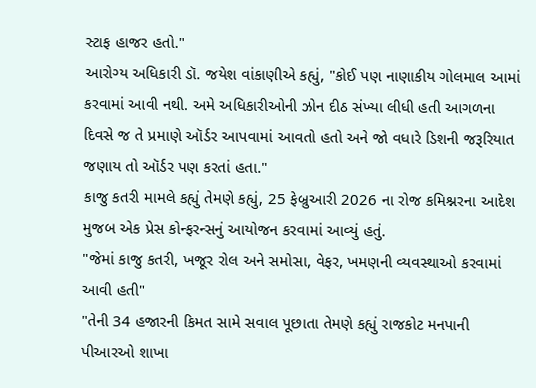સ્ટાફ હાજર હતો."
આરોગ્ય અધિકારી ડૉ. જયેશ વાંકાણીએ કહ્યું, "કોઈ પણ નાણાકીય ગોલમાલ આમાં કરવામાં આવી નથી. અમે અધિકારીઓની ઝોન દીઠ સંખ્યા લીધી હતી આગળના દિવસે જ તે પ્રમાણે ઑર્ડર આપવામાં આવતો હતો અને જો વધારે ડિશની જરૂરિયાત જણાય તો ઑર્ડર પણ કરતાં હતા."
કાજુ કતરી મામલે કહ્યું તેમણે કહ્યું, 25 ફેબ્રુઆરી 2026 ના રોજ કમિશ્નરના આદેશ મુજબ એક પ્રેસ કોન્ફરન્સનું આયોજન કરવામાં આવ્યું હતું.
"જેમાં કાજુ કતરી, ખજૂર રોલ અને સમોસા, વેફર, ખમણની વ્યવસ્થાઓ કરવામાં આવી હતી"
"તેની 34 હજારની કિમત સામે સવાલ પૂછાતા તેમણે કહ્યું રાજકોટ મનપાની પીઆરઓ શાખા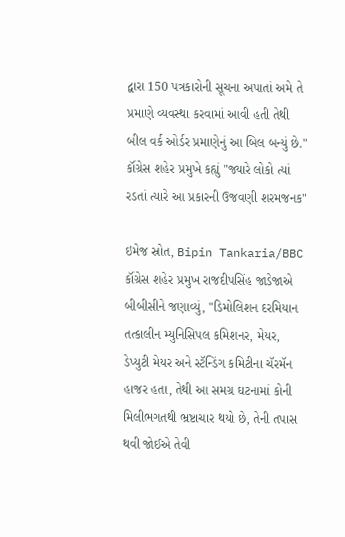દ્વારા 150 પત્રકારોની સૂચના અપાતાં અમે તે પ્રમાણે વ્યવસ્થા કરવામાં આવી હતી તેથી બીલ વર્ક ઓર્ડર પ્રમાણેનું આ બિલ બન્યું છે."
કૉંગ્રેસ શહેર પ્રમુખે કહ્યું "જ્યારે લોકો ત્યાં રડતાં ત્યારે આ પ્રકારની ઉજવણી શરમજનક"

ઇમેજ સ્રોત, Bipin Tankaria/BBC
કૉંગ્રેસ શહેર પ્રમુખ રાજદીપસિંહ જાડેજાએ બીબીસીને જણાવ્યું, "ડિમોલિશન દરમિયાન તત્કાલીન મ્યુનિસિપલ કમિશનર, મેયર, ડેપ્યુટી મેયર અને સ્ટૅન્ડિંગ કમિટીના ચૅરમૅન હાજર હતા, તેથી આ સમગ્ર ઘટનામાં કોની મિલીભગતથી ભ્રષ્ટાચાર થયો છે, તેની તપાસ થવી જોઈએ તેવી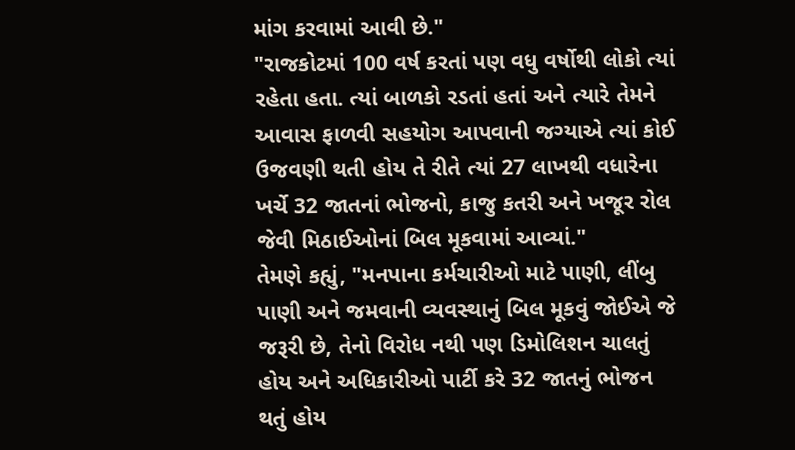માંગ કરવામાં આવી છે."
"રાજકોટમાં 100 વર્ષ કરતાં પણ વધુ વર્ષોથી લોકો ત્યાં રહેતા હતા. ત્યાં બાળકો રડતાં હતાં અને ત્યારે તેમને આવાસ ફાળવી સહયોગ આપવાની જગ્યાએ ત્યાં કોઈ ઉજવણી થતી હોય તે રીતે ત્યાં 27 લાખથી વધારેના ખર્ચે 32 જાતનાં ભોજનો, કાજુ કતરી અને ખજૂર રોલ જેવી મિઠાઈઓનાં બિલ મૂકવામાં આવ્યાં."
તેમણે કહ્યું, "મનપાના કર્મચારીઓ માટે પાણી, લીંબુ પાણી અને જમવાની વ્યવસ્થાનું બિલ મૂકવું જોઈએ જે જરૂરી છે, તેનો વિરોધ નથી પણ ડિમોલિશન ચાલતું હોય અને અધિકારીઓ પાર્ટી કરે 32 જાતનું ભોજન થતું હોય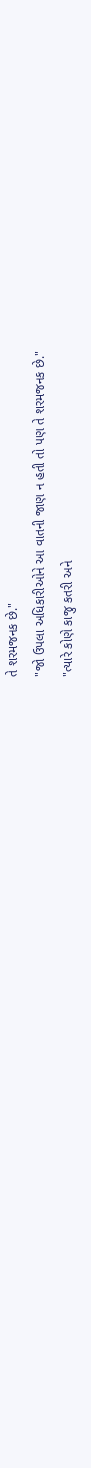તે શરમજનક છે."
"જો ઉપલા અધિકારીઓને આ વાતની જાણ ન હતી તો પણ તે શરમજનક છે."
"ત્યારે કોણે કાજુ કતરી અને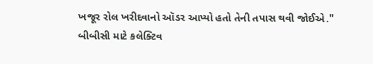ખજૂર રોલ ખરીદવાનો ઑડર આપ્યો હતો તેની તપાસ થવી જોઈએ."
બીબીસી માટે કલેક્ટિવ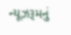ન્યૂઝરૂમનું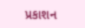પ્રકાશન